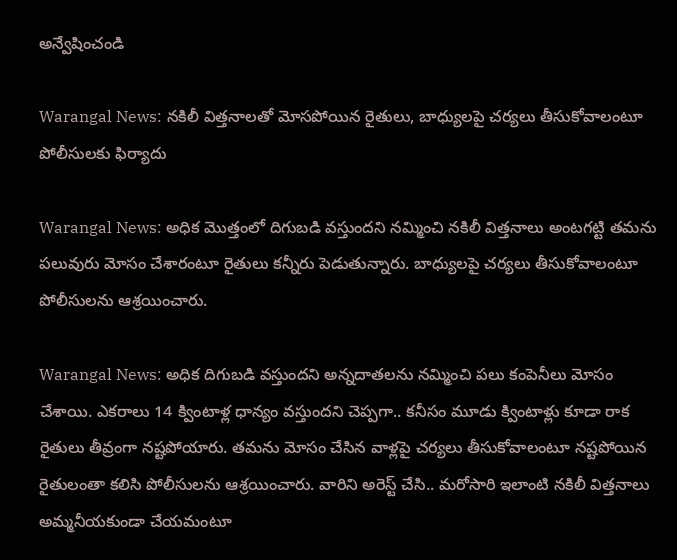అన్వేషించండి

Warangal News: నకిలీ విత్తనాలతో మోసపోయిన రైతులు, బాధ్యులపై చర్యలు తీసుకోవాలంటూ పోలీసులకు ఫిర్యాదు

Warangal News: అధిక మొత్తంలో దిగుబడి వస్తుందని నమ్మించి నకిలీ విత్తనాలు అంటగట్టి తమను పలువురు మోసం చేశారంటూ రైతులు కన్నీరు పెడుతున్నారు. బాధ్యులపై చర్యలు తీసుకోవాలంటూ పోలీసులను ఆశ్రయించారు.

Warangal News: అధిక దిగుబడి వస్తుందని అన్నదాతలను నమ్మించి పలు కంపెనీలు మోసం చేశాయి. ఎకరాలు 14 క్వింటాళ్ల ధాన్యం వస్తుందని చెప్పగా.. కనీసం మూడు క్వింటాళ్లు కూడా రాక రైతులు తీవ్రంగా నష్టపోయారు. తమను మోసం చేసిన వాళ్లపై చర్యలు తీసుకోవాలంటూ నష్టపోయిన రైతులంతా కలిసి పోలీసులను ఆశ్రయించారు. వారిని అరెస్ట్ చేసి.. మరోసారి ఇలాంటి నకిలీ విత్తనాలు అమ్మనీయకుండా చేయమంటూ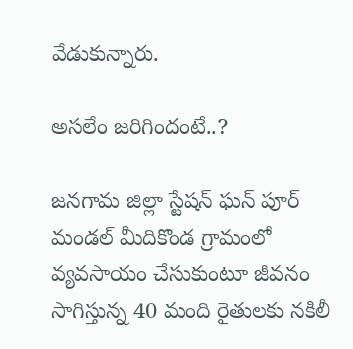వేడుకున్నారు.

అసలేం జరిగిందంటే..?

జనగామ జిల్లా స్టేషన్ ఘన్ పూర్ మండల్ మీదికొండ గ్రామంలో వ్యవసాయం చేసుకుంటూ జీవనం సాగిస్తున్న 40 మంది రైతులకు నకిలీ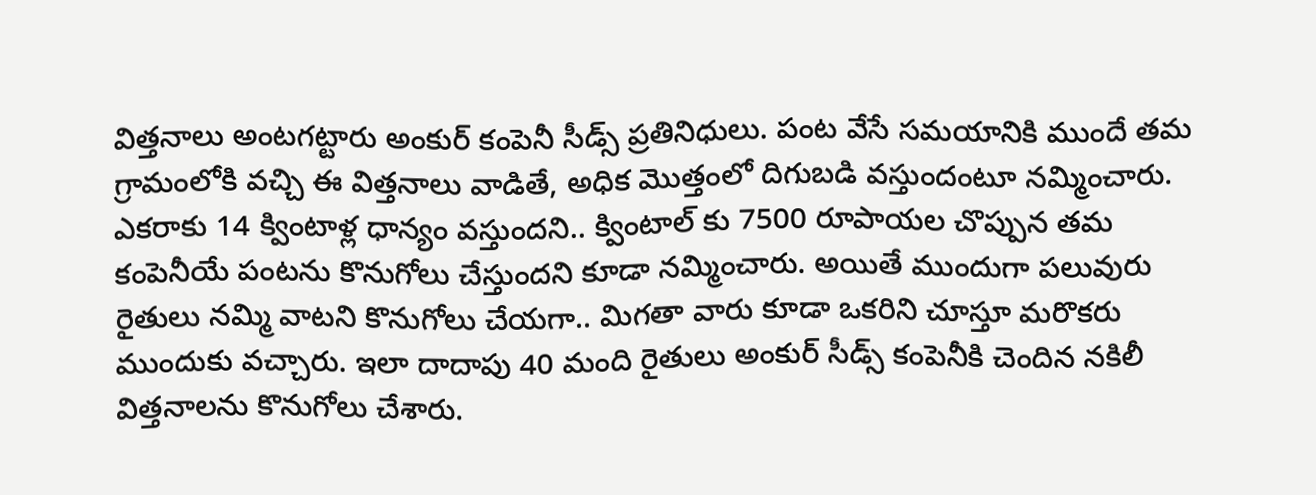విత్తనాలు అంటగట్టారు అంకుర్ కంపెనీ సీడ్స్ ప్రతినిధులు. పంట వేసే సమయానికి ముందే తమ గ్రామంలోకి వచ్చి ఈ విత్తనాలు వాడితే, అధిక మొత్తంలో దిగుబడి వస్తుందంటూ నమ్మించారు. ఎకరాకు 14 క్వింటాళ్ల ధాన్యం వస్తుందని.. క్వింటాల్ కు 7500 రూపాయల చొప్పున తమ కంపెనీయే పంటను కొనుగోలు చేస్తుందని కూడా నమ్మించారు. అయితే ముందుగా పలువురు రైతులు నమ్మి వాటని కొనుగోలు చేయగా.. మిగతా వారు కూడా ఒకరిని చూస్తూ మరొకరు ముందుకు వచ్చారు. ఇలా దాదాపు 40 మంది రైతులు అంకుర్ సీడ్స్ కంపెనీకి చెందిన నకిలీ విత్తనాలను కొనుగోలు చేశారు.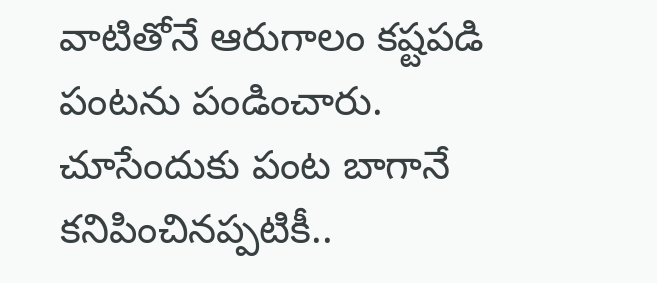వాటితోనే ఆరుగాలం కష్టపడి పంటను పండించారు. చూసేందుకు పంట బాగానే కనిపించినప్పటికీ..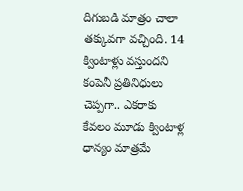దిగుబడి మాత్రం చాలా తక్కువగా వచ్చింది. 14 క్వింటాళ్లు వస్తుందని కంపెనీ ప్రతినిధులు చెప్పగా.. ఎకరాకు కేవలం మూడు క్వింటాళ్ల ధాన్యం మాత్రమే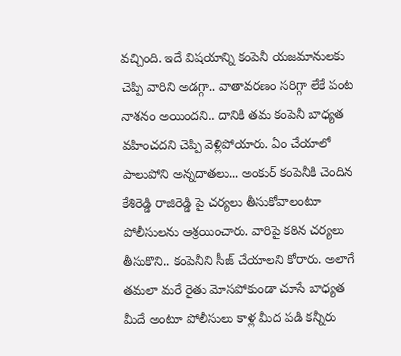వచ్చింది. ఇదే విషయాన్ని కంపెనీ యజమానులకు చెప్పి వారిని అడగ్గా.. వాతావరణం సరిగ్గా లేకే పంట నాశనం అయిందని.. దానికి తమ కంపెనీ బాధ్యత వహించదని చెప్పి వెళ్లిపోయారు. ఏం చేయాలో పాలుపోని అన్నదాతలు... అంకుర్ కంపెనీకి చెందిన కేశిరెడ్డి రాజిరెడ్డి పై చర్యలు తీసుకోవాలంటూ పోలీసులను ఆశ్రయించారు. వారిపై కఠిన చర్యలు తీసుకొని.. కంపెనీని సీజ్ చేయాలని కోరారు. అలాగే తమలా మరే రైతు మోసపోకుండా చూసే బాధ్యత మీదే అంటూ పోలీసులు కాళ్ల మీద పడి కన్నీరు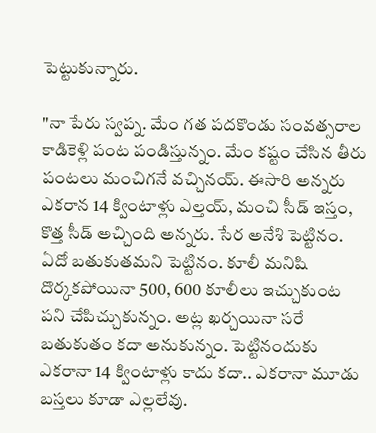పెట్టుకున్నారు.

"నా పేరు స్వప్న. మేం గత పదకొండు సంవత్సరాల కాడికెళ్లి పంట పండిస్తున్నం. మేం కష్టం చేసిన తీరు పంటలు మంచిగనే వచ్చినయ్. ఈసారి అన్నరు ఎకరాన 14 క్వింటాళ్లు ఎల్తయ్, మంచి సీడ్ ఇస్తం, కొత్త సీడ్ అచ్చింది అన్నరు. సేర అనేశి పెట్టినం. ఏదో బతుకుతమని పెట్టినం. కూలీ మనిషి దొర్కకపోయినా 500, 600 కూలీలు ఇచ్చుకుంట పని చేపిచ్చుకున్నం. అట్ల ఖర్చయినా సరే బతుకుతం కదా అనుకున్నం. పెట్టినందుకు ఎకరానా 14 క్వింటాళ్లు కాదు కదా.. ఎకరానా మూడు బస్తలు కూడా ఎల్లలేవు.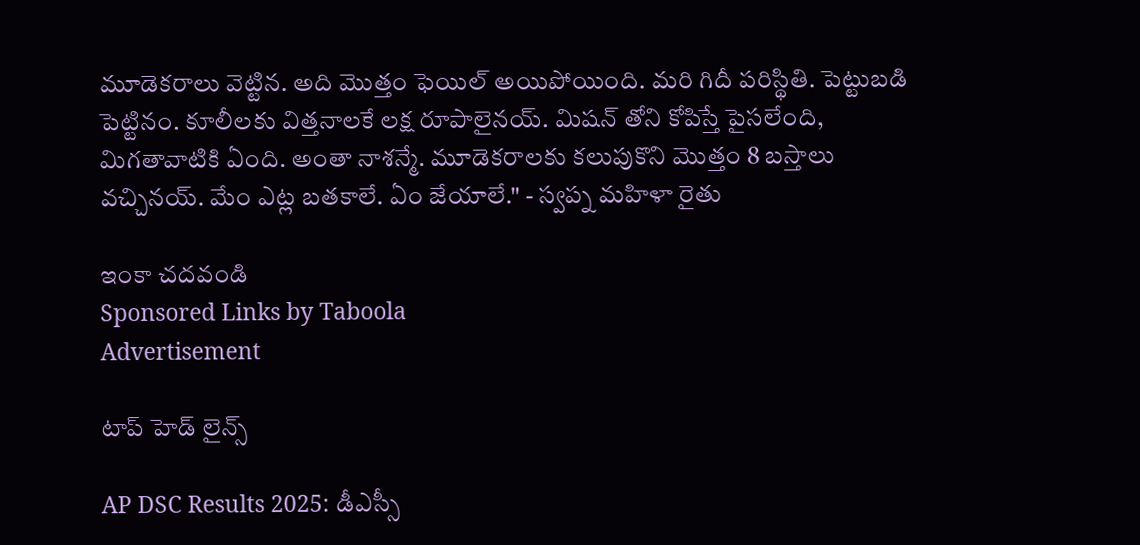మూడెకరాలు వెట్టిన. అది మొత్తం ఫెయిల్ అయిపోయింది. మరి గిదీ పరిస్థితి. పెట్టుబడి పెట్టినం. కూలీలకు విత్తనాలకే లక్ష రూపాలైనయ్. మిషన్ తోని కోపిస్తే పైసలేంది, మిగతావాటికి ఏంది. అంతా నాశన్మే. మూడెకరాలకు కలుపుకొని మొత్తం 8 బస్తాలు వచ్చినయ్. మేం ఎట్ల బతకాలే. ఏం జేయాలే." - స్వప్న మహిళా రైతు

ఇంకా చదవండి
Sponsored Links by Taboola
Advertisement

టాప్ హెడ్ లైన్స్

AP DSC Results 2025: డీఎస్సీ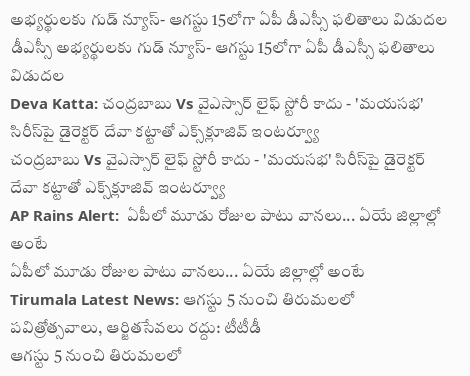అభ్యర్థులకు గుడ్ న్యూస్- ఆగస్టు 15లోగా ఏపీ డీఎస్సీ ఫలితాలు విడుదల
డీఎస్సీ అభ్యర్థులకు గుడ్ న్యూస్- ఆగస్టు 15లోగా ఏపీ డీఎస్సీ ఫలితాలు విడుదల
Deva Katta: చంద్రబాబు Vs వైఎస్సార్ లైఫ్ స్టోరీ కాదు - 'మయసభ' సిరీస్‌పై డైరెక్టర్ దేవా కట్టాతో ఎక్స్‌క్లూజివ్ ఇంటర్వ్యూ
చంద్రబాబు Vs వైఎస్సార్ లైఫ్ స్టోరీ కాదు - 'మయసభ' సిరీస్‌పై డైరెక్టర్ దేవా కట్టాతో ఎక్స్‌క్లూజివ్ ఇంటర్వ్యూ
AP Rains Alert:  ఏపీలో మూడు రోజుల పాటు వానలు... ఏయే జిల్లాల్లో అంటే
ఏపీలో మూడు రోజుల పాటు వానలు... ఏయే జిల్లాల్లో అంటే
Tirumala Latest News: ఆగ‌స్టు 5 నుంచి తిరుమలలో పవిత్రోత్సవాలు, ఆర్జితసేవలు రద్దు: టీటీడీ
ఆగ‌స్టు 5 నుంచి తిరుమలలో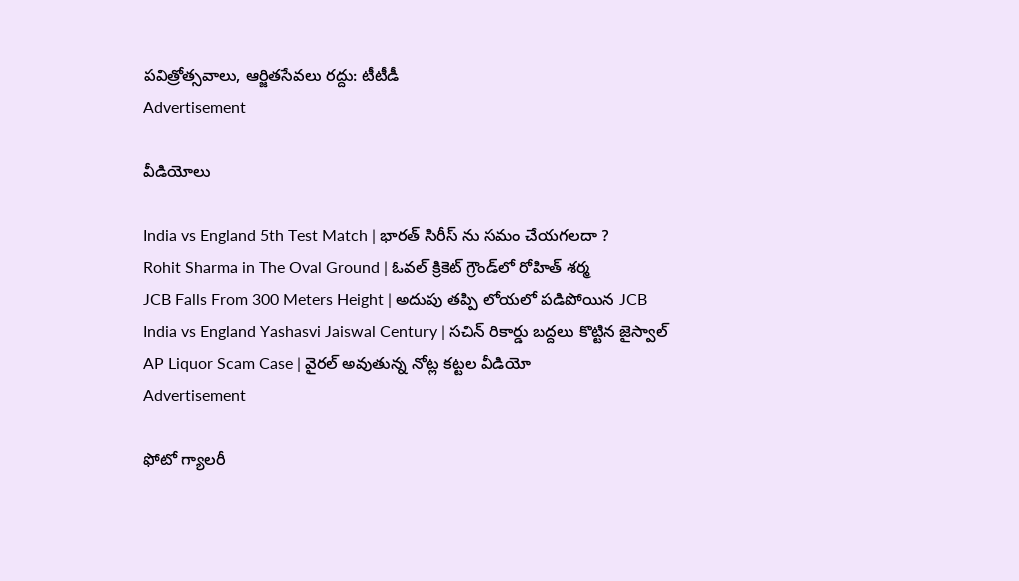పవిత్రోత్సవాలు, ఆర్జితసేవలు రద్దు: టీటీడీ
Advertisement

వీడియోలు

India vs England 5th Test Match | భారత్ సిరీస్ ను సమం చేయగలదా ?
Rohit Sharma in The Oval Ground | ఓవల్ క్రికెట్‌ గ్రౌండ్‌లో రోహిత్ శర్మ
JCB Falls From 300 Meters Height | అదుపు తప్పి లోయలో పడిపోయిన JCB
India vs England Yashasvi Jaiswal Century | స‌చిన్ రికార్డు బ‌ద్ద‌లు కొట్టిన జైస్వాల్
AP Liquor Scam Case | వైరల్ అవుతున్న నోట్ల కట్టల వీడియో
Advertisement

ఫోటో గ్యాలరీ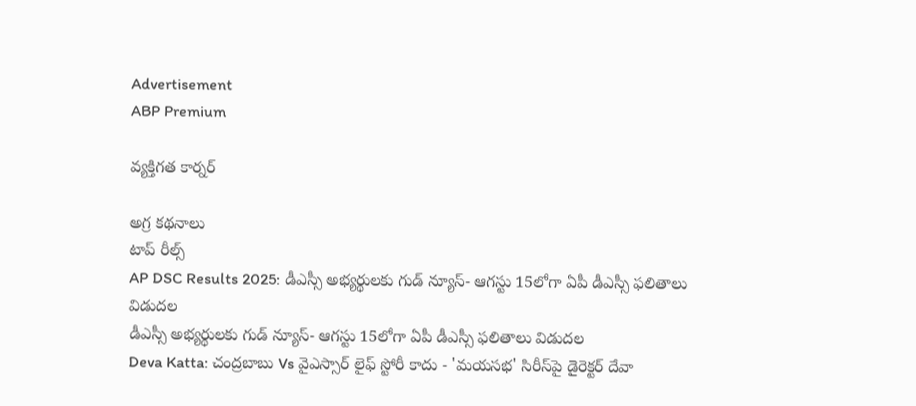Advertisement
ABP Premium

వ్యక్తిగత కార్నర్

అగ్ర కథనాలు
టాప్ రీల్స్
AP DSC Results 2025: డీఎస్సీ అభ్యర్థులకు గుడ్ న్యూస్- ఆగస్టు 15లోగా ఏపీ డీఎస్సీ ఫలితాలు విడుదల
డీఎస్సీ అభ్యర్థులకు గుడ్ న్యూస్- ఆగస్టు 15లోగా ఏపీ డీఎస్సీ ఫలితాలు విడుదల
Deva Katta: చంద్రబాబు Vs వైఎస్సార్ లైఫ్ స్టోరీ కాదు - 'మయసభ' సిరీస్‌పై డైరెక్టర్ దేవా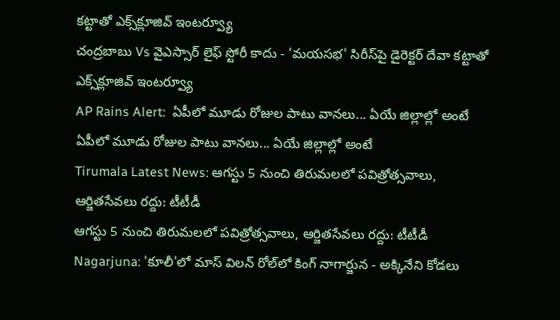కట్టాతో ఎక్స్‌క్లూజివ్ ఇంటర్వ్యూ
చంద్రబాబు Vs వైఎస్సార్ లైఫ్ స్టోరీ కాదు - 'మయసభ' సిరీస్‌పై డైరెక్టర్ దేవా కట్టాతో ఎక్స్‌క్లూజివ్ ఇంటర్వ్యూ
AP Rains Alert:  ఏపీలో మూడు రోజుల పాటు వానలు... ఏయే జిల్లాల్లో అంటే
ఏపీలో మూడు రోజుల పాటు వానలు... ఏయే జిల్లాల్లో అంటే
Tirumala Latest News: ఆగ‌స్టు 5 నుంచి తిరుమలలో పవిత్రోత్సవాలు, ఆర్జితసేవలు రద్దు: టీటీడీ
ఆగ‌స్టు 5 నుంచి తిరుమలలో పవిత్రోత్సవాలు, ఆర్జితసేవలు రద్దు: టీటీడీ
Nagarjuna: 'కూలీ'లో మాస్ విలన్ రోల్‌లో కింగ్ నాగార్జున - అక్కినేని కోడలు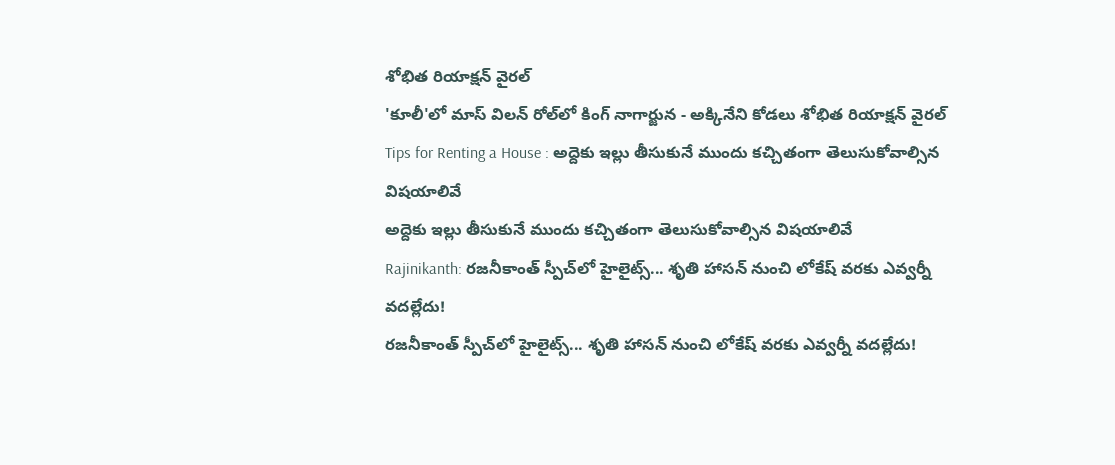శోభిత రియాక్షన్ వైరల్
'కూలీ'లో మాస్ విలన్ రోల్‌లో కింగ్ నాగార్జున - అక్కినేని కోడలు శోభిత రియాక్షన్ వైరల్
Tips for Renting a House : అద్దెకు ఇల్లు తీసుకునే ముందు కచ్చితంగా తెలుసుకోవాల్సిన విషయాలివే
అద్దెకు ఇల్లు తీసుకునే ముందు కచ్చితంగా తెలుసుకోవాల్సిన విషయాలివే
Rajinikanth: రజనీకాంత్ స్పీచ్‌లో హైలైట్స్... శృతి హాసన్ నుంచి లోకేష్ వరకు ఎవ్వర్నీ వదల్లేదు!
రజనీకాంత్ స్పీచ్‌లో హైలైట్స్... శృతి హాసన్ నుంచి లోకేష్ వరకు ఎవ్వర్నీ వదల్లేదు!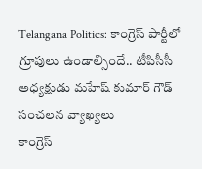Telangana Politics: కాంగ్రెస్ పార్టీలో గ్రూపులు ఉండాల్సిందే.. టీపిసీసీ అధ్యక్షుడు మహేష్ కుమార్ గౌడ్ సంచలన వ్యాఖ్యలు
కాంగ్రెస్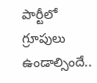పార్టీలో గ్రూపులు ఉండాల్సిందే..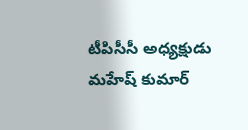టీపిసీసీ అధ్యక్షుడు మహేష్ కుమార్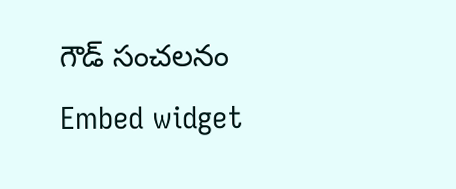గౌడ్ సంచలనం
Embed widget